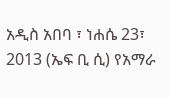አዲስ አበባ ፣ ነሐሴ 23፣ 2013 (ኤፍ ቢ ሲ) የአማራ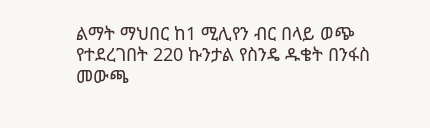ልማት ማህበር ከ1 ሚሊየን ብር በላይ ወጭ የተደረገበት 220 ኩንታል የስንዴ ዱቄት በንፋስ መውጫ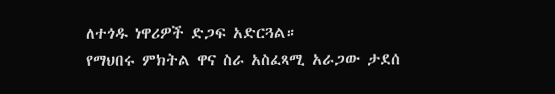ለተጎዱ ነዋሪዎች ድጋፍ አድርጓል።
የማህበሩ ምክትል ዋና ስራ አስፈጻሚ አራጋው ታደሰ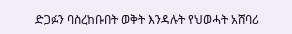ድጋፉን ባስረከቡበት ወቅት እንዳሉት የህወሓት አሸባሪ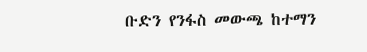ቡድን የንፋስ መውጫ ከተማን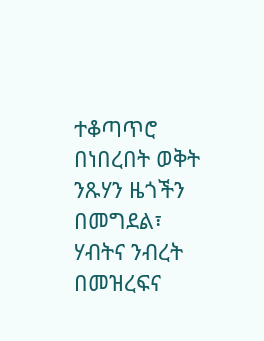ተቆጣጥሮ በነበረበት ወቅት ንጹሃን ዜጎችን በመግደል፣ ሃብትና ንብረት በመዝረፍና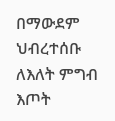በማውደም ህብረተሰቡ ለእለት ምግብ እጦት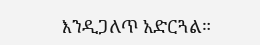እንዲጋለጥ አድርጓል።